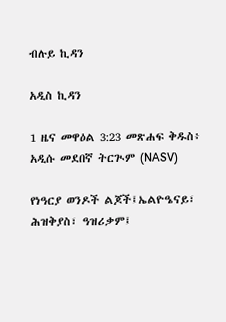ብሉይ ኪዳን

አዲስ ኪዳን

1 ዜና መዋዕል 3:23 መጽሐፍ ቅዱስ፥ አዲሱ መደበኛ ትርጒም (NASV)

የነዓርያ ወንዶች ልጆች፤ኤልዮዔናይ፣ ሕዝቅያስ፣ ዓዝሪቃም፤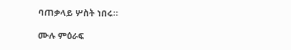ባጠቃላይ ሦስት ነበሩ።

ሙሉ ምዕራፍ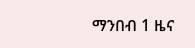ማንበብ 1 ዜና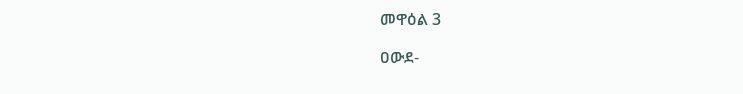መዋዕል 3

ዐውደ-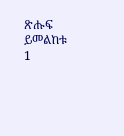ጽሑፍ ይመልከቱ 1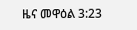ዜና መዋዕል 3:23